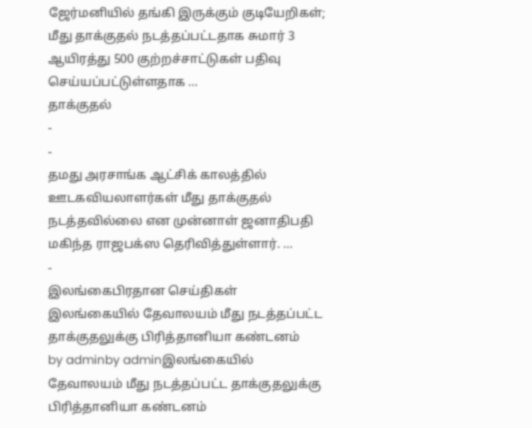ஜேர்மனியில் தங்கி இருக்கும் குடியேறிகள்; மீது தாக்குதல் நடத்தப்பட்டதாக சுமார் 3 ஆயிரத்து 500 குற்றச்சாட்டுகள் பதிவு செய்யப்பட்டுள்ளதாக …
தாக்குதல்
-
-
தமது அரசாங்க ஆட்சிக் காலத்தில் ஊடகவியலாளர்கள் மீது தாக்குதல் நடத்தவில்லை என முன்னாள் ஜனாதிபதி மகிந்த ராஜபக்ஸ தெரிவித்துள்ளார். …
-
இலங்கைபிரதான செய்திகள்
இலங்கையில் தேவாலயம் மீது நடத்தப்பட்ட தாக்குதலுக்கு பிரித்தானியா கண்டனம்
by adminby adminஇலங்கையில் தேவாலயம் மீது நடத்தப்பட்ட தாக்குதலுக்கு பிரித்தானியா கண்டனம்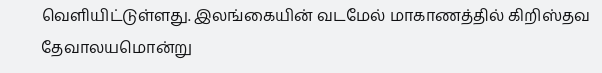வெளியிட்டுள்ளது. இலங்கையின் வடமேல் மாகாணத்தில் கிறிஸ்தவ தேவாலயமொன்று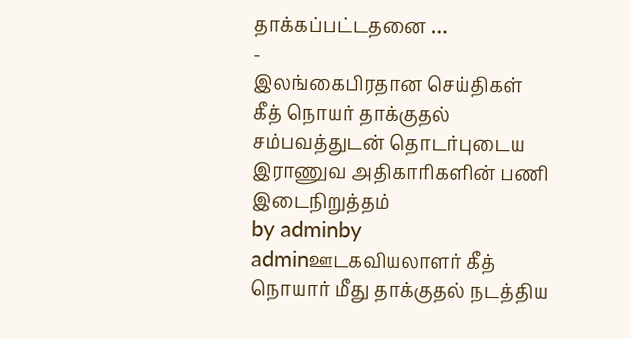தாக்கப்பட்டதனை …
-
இலங்கைபிரதான செய்திகள்
கீத் நொயர் தாக்குதல் சம்பவத்துடன் தொடர்புடைய இராணுவ அதிகாரிகளின் பணி இடைநிறுத்தம்
by adminby adminஊடகவியலாளர் கீத் நொயார் மீது தாக்குதல் நடத்திய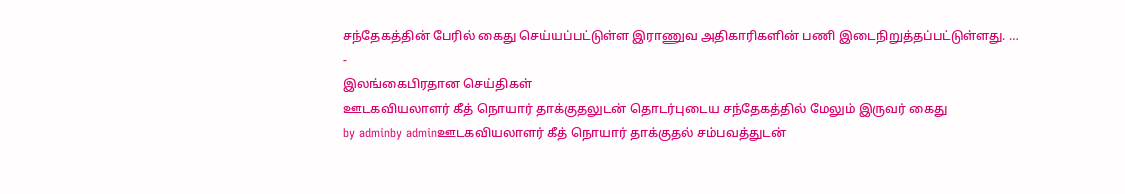சந்தேகத்தின் பேரில் கைது செய்யப்பட்டுள்ள இராணுவ அதிகாரிகளின் பணி இடைநிறுத்தப்பட்டுள்ளது. …
-
இலங்கைபிரதான செய்திகள்
ஊடகவியலாளர் கீத் நொயார் தாக்குதலுடன் தொடர்புடைய சந்தேகத்தில் மேலும் இருவர் கைது
by adminby adminஊடகவியலாளர் கீத் நொயார் தாக்குதல் சம்பவத்துடன்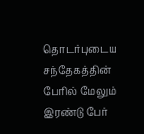தொடர்புடைய சந்தேகத்தின் பேரில் மேலும் இரண்டு பேர்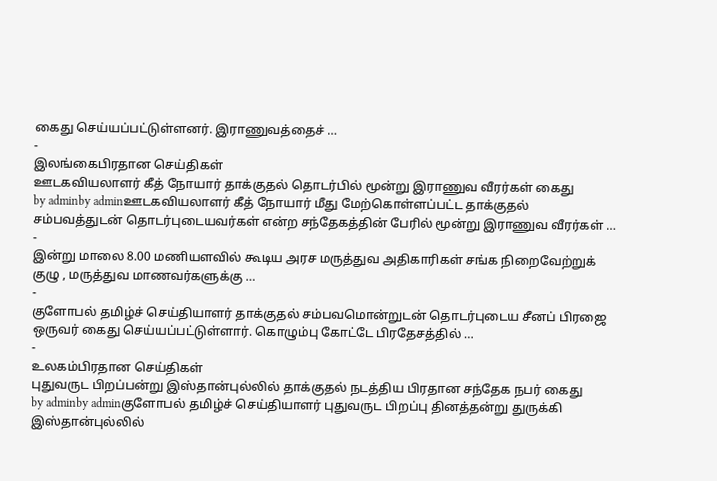கைது செய்யப்பட்டுள்ளனர். இராணுவத்தைச் …
-
இலங்கைபிரதான செய்திகள்
ஊடகவியலாளர் கீத் நோயார் தாக்குதல் தொடர்பில் மூன்று இராணுவ வீரர்கள் கைது
by adminby adminஊடகவியலாளர் கீத் நோயார் மீது மேற்கொள்ளப்பட்ட தாக்குதல் சம்பவத்துடன் தொடர்புடையவர்கள் என்ற சந்தேகத்தின் பேரில் மூன்று இராணுவ வீரர்கள் …
-
இன்று மாலை 8.00 மணியளவில் கூடிய அரச மருத்துவ அதிகாரிகள் சங்க நிறைவேற்றுக் குழு , மருத்துவ மாணவர்களுக்கு …
-
குளோபல் தமிழ்ச் செய்தியாளர் தாக்குதல் சம்பவமொன்றுடன் தொடர்புடைய சீனப் பிரஜை ஒருவர் கைது செய்யப்பட்டுள்ளார். கொழும்பு கோட்டே பிரதேசத்தில் …
-
உலகம்பிரதான செய்திகள்
புதுவருட பிறப்பன்று இஸ்தான்புல்லில் தாக்குதல் நடத்திய பிரதான சந்தேக நபர் கைது
by adminby adminகுளோபல் தமிழ்ச் செய்தியாளர் புதுவருட பிறப்பு தினத்தன்று துருக்கி இஸ்தான்புல்லில்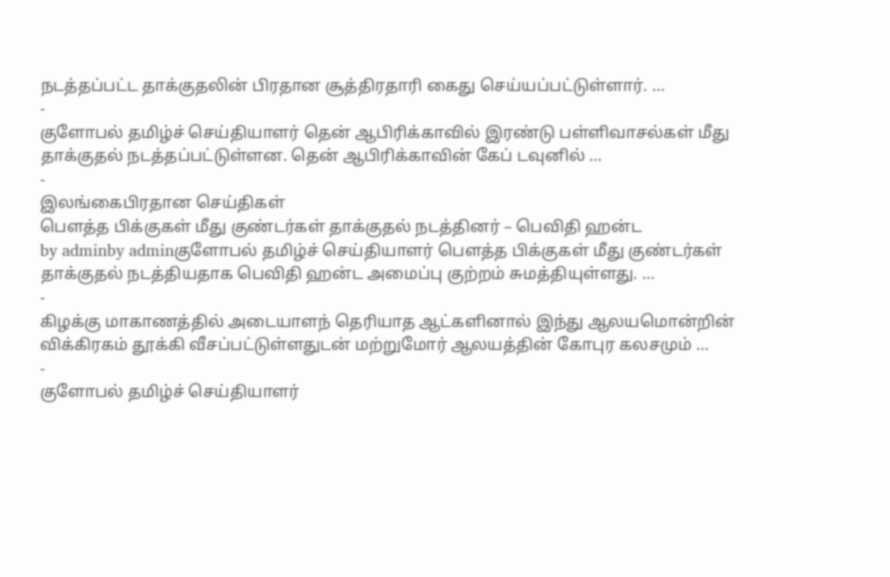நடத்தப்பட்ட தாக்குதலின் பிரதான சூத்திரதாரி கைது செய்யப்பட்டுள்ளார். …
-
குளோபல் தமிழ்ச் செய்தியாளர் தென் ஆபிரிக்காவில் இரண்டு பள்ளிவாசல்கள் மீது தாக்குதல் நடத்தப்பட்டுள்ளன. தென் ஆபிரிக்காவின் கேப் டவுனில் …
-
இலங்கைபிரதான செய்திகள்
பௌத்த பிக்குகள் மீது குண்டர்கள் தாக்குதல் நடத்தினர் – பெவிதி ஹன்ட
by adminby adminகுளோபல் தமிழ்ச் செய்தியாளர் பௌத்த பிக்குகள் மீது குண்டர்கள் தாக்குதல் நடத்தியதாக பெவிதி ஹன்ட அமைப்பு குற்றம் சுமத்தியுள்ளது. …
-
கிழக்கு மாகாணத்தில் அடையாளந் தெரியாத ஆட்களினால் இந்து ஆலயமொன்றின் விக்கிரகம் தூக்கி வீசப்பட்டுள்ளதுடன் மற்றுமோர் ஆலயத்தின் கோபுர கலசமும் …
-
குளோபல் தமிழ்ச் செய்தியாளர்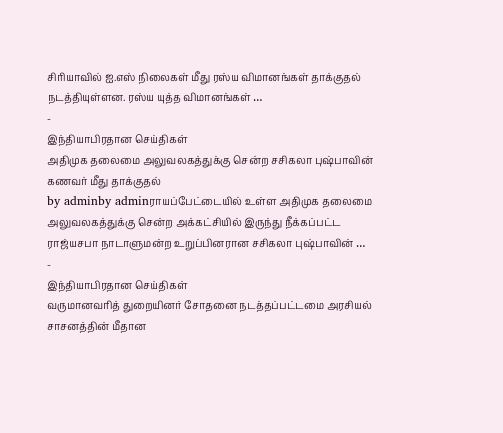சிரியாவில் ஐ.எஸ் நிலைகள் மீது ரஸ்ய விமானங்கள் தாக்குதல் நடத்தியுள்ளன. ரஸ்ய யுத்த விமானங்கள் …
-
இந்தியாபிரதான செய்திகள்
அதிமுக தலைமை அலுவலகத்துக்கு சென்ற சசிகலா புஷ்பாவின் கணவர் மீது தாக்குதல்
by adminby adminராயப்பேட்டையில் உள்ள அதிமுக தலைமை அலுவலகத்துக்கு சென்ற அக்கட்சியில் இருந்து நீக்கப்பட்ட ராஜ்யசபா நாடாளுமன்ற உறுப்பினரான சசிகலா புஷ்பாவின் …
-
இந்தியாபிரதான செய்திகள்
வருமானவரித் துறையினர் சோதனை நடத்தப்பட்டமை அரசியல் சாசனத்தின் மீதான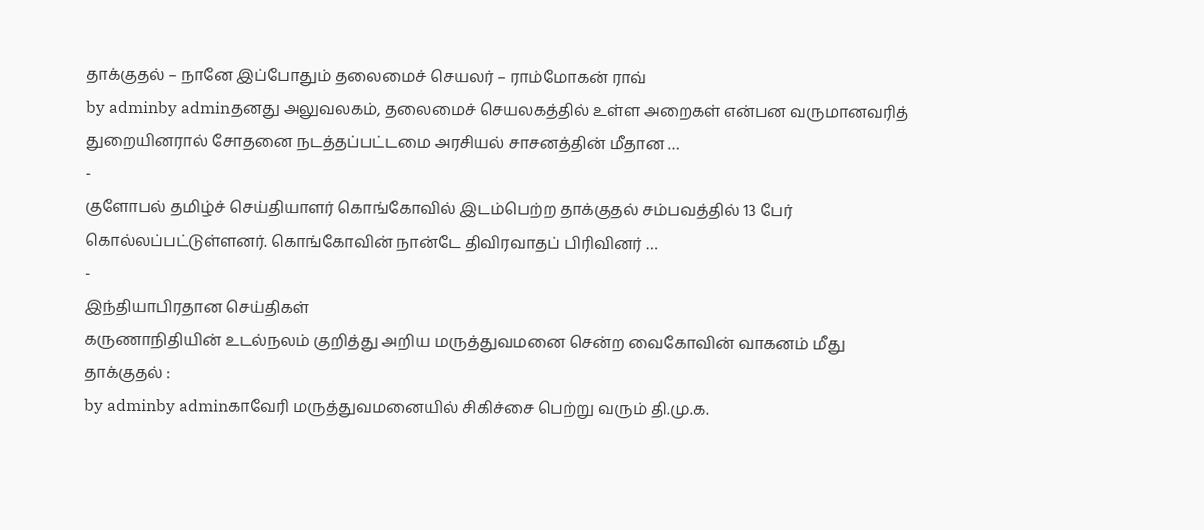தாக்குதல் – நானே இப்போதும் தலைமைச் செயலர் – ராம்மோகன் ராவ்
by adminby adminதனது அலுவலகம், தலைமைச் செயலகத்தில் உள்ள அறைகள் என்பன வருமானவரித் துறையினரால் சோதனை நடத்தப்பட்டமை அரசியல் சாசனத்தின் மீதான …
-
குளோபல் தமிழ்ச் செய்தியாளர் கொங்கோவில் இடம்பெற்ற தாக்குதல் சம்பவத்தில் 13 பேர் கொல்லப்பட்டுள்ளனர். கொங்கோவின் நான்டே திவிரவாதப் பிரிவினர் …
-
இந்தியாபிரதான செய்திகள்
கருணாநிதியின் உடல்நலம் குறித்து அறிய மருத்துவமனை சென்ற வைகோவின் வாகனம் மீது தாக்குதல் :
by adminby adminகாவேரி மருத்துவமனையில் சிகிச்சை பெற்று வரும் தி.மு.க.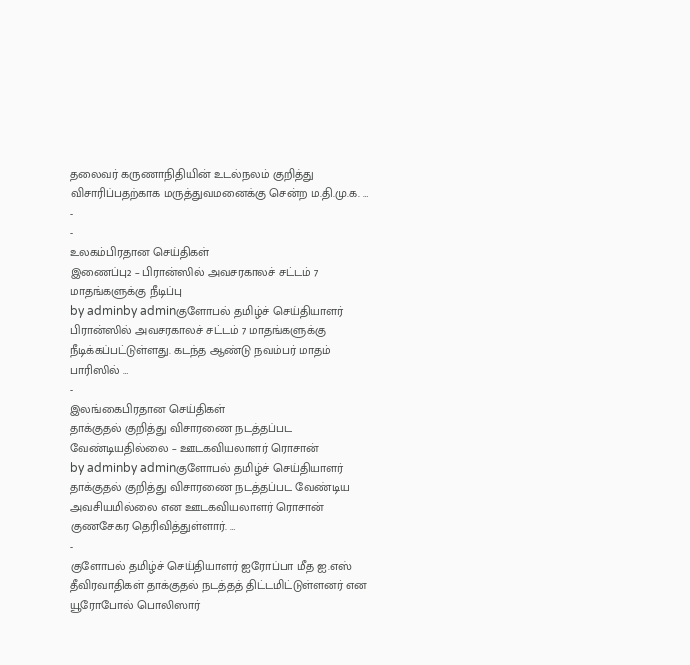தலைவர் கருணாநிதியின் உடல்நலம் குறித்து விசாரிப்பதற்காக மருத்துவமனைக்கு சென்ற ம.தி.மு.க. …
-
-
உலகம்பிரதான செய்திகள்
இணைப்பு2 – பிரான்ஸில் அவசரகாலச் சட்டம் 7 மாதங்களுக்கு நீடிப்பு
by adminby adminகுளோபல் தமிழ்ச் செய்தியாளர் பிரான்ஸில் அவசரகாலச் சட்டம் 7 மாதங்களுக்கு நீடிக்கப்பட்டுள்ளது. கடந்த ஆண்டு நவம்பர் மாதம் பாரிஸில் …
-
இலங்கைபிரதான செய்திகள்
தாக்குதல் குறித்து விசாரணை நடத்தப்பட வேண்டியதில்லை – ஊடகவியலாளர் ரொசான்
by adminby adminகுளோபல் தமிழ்ச் செய்தியாளர் தாக்குதல் குறித்து விசாரணை நடத்தப்பட வேண்டிய அவசியமில்லை என ஊடகவியலாளர் ரொசான் குணசேகர தெரிவித்துள்ளார். …
-
குளோபல் தமிழ்ச் செய்தியாளர் ஐரோப்பா மீத ஐ.எஸ் தீவிரவாதிகள் தாக்குதல் நடத்தத் திட்டமிட்டுள்ளனர் என யூரோபோல் பொலிஸார்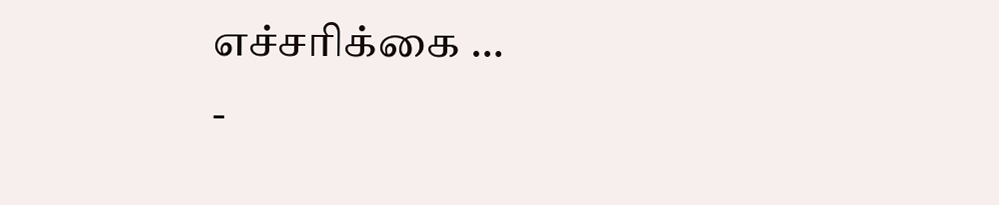எச்சரிக்கை …
-